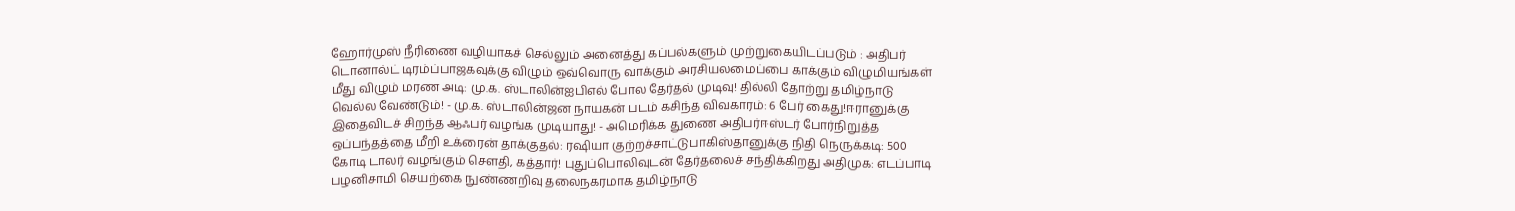ஹோர்முஸ் நீரிணை வழியாகச் செல்லும் அனைத்து கப்பல்களும் முற்றுகையிடப்படும் : அதிபர் டொனால்ட் டிரம்ப்பாஜகவுக்கு விழும் ஒவ்வொரு வாக்கும் அரசியலமைப்பை காக்கும் விழுமியங்கள் மீது விழும் மரண அடி: மு.க. ஸ்டாலின்ஐபிஎல் போல தேர்தல் முடிவு! தில்லி தோற்று தமிழ்நாடு வெல்ல வேண்டும்! - மு.க. ஸ்டாலின்ஜன நாயகன் படம் கசிந்த விவகாரம்: 6 பேர் கைது!ஈரானுக்கு இதைவிடச் சிறந்த ஆஃபர் வழங்க முடியாது! - அமெரிக்க துணை அதிபர்ஈஸ்டர் போர்நிறுத்த ஒப்பந்தத்தை மீறி உக்ரைன் தாக்குதல்: ரஷியா குற்றச்சாட்டுபாகிஸ்தானுக்கு நிதி நெருக்கடி: 500 கோடி டாலர் வழங்கும் சௌதி, கத்தார்! புதுப்பொலிவுடன் தேர்தலைச் சந்திக்கிறது அதிமுக: எடப்பாடி பழனிசாமி செயற்கை நுண்ணறிவு தலைநகரமாக தமிழ்நாடு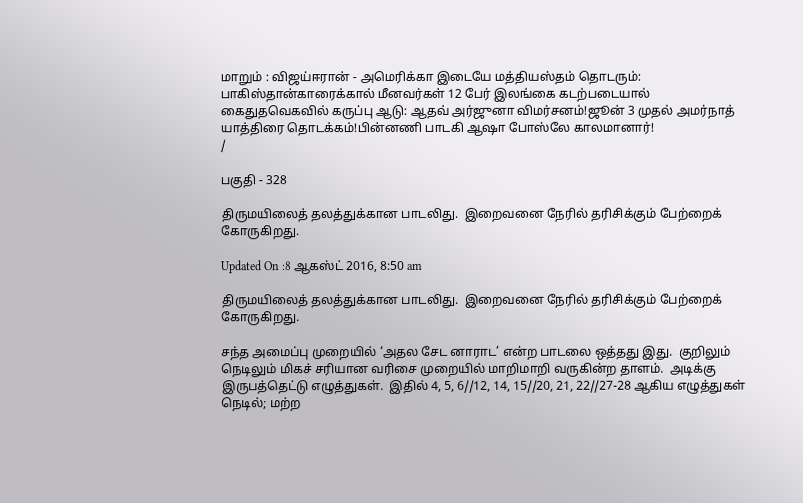மாறும் : விஜய்ஈரான் - அமெரிக்கா இடையே மத்தியஸ்தம் தொடரும்: பாகிஸ்தான்காரைக்கால் மீனவர்கள் 12 பேர் இலங்கை கடற்படையால் கைதுதவெகவில் கருப்பு ஆடு: ஆதவ் அர்ஜுனா விமர்சனம்!ஜூன் 3 முதல் அமர்நாத் யாத்திரை தொடக்கம்!பின்னணி பாடகி ஆஷா போஸ்லே காலமானார்!
/

பகுதி - 328

திருமயிலைத் தலத்துக்கான பாடலிது.  இறைவனை நேரில் தரிசிக்கும் பேற்றைக் கோருகிறது.

Updated On :8 ஆகஸ்ட் 2016, 8:50 am

திருமயிலைத் தலத்துக்கான பாடலிது.  இறைவனை நேரில் தரிசிக்கும் பேற்றைக் கோருகிறது.

சந்த அமைப்பு முறையில் ‘அதல சேட னாராட’ என்ற பாடலை ஒத்தது இது.  குறிலும் நெடிலும் மிகச் சரியான வரிசை முறையில் மாறிமாறி வருகின்ற தாளம்.  அடிக்கு இருபத்தெட்டு எழுத்துகள்.  இதில் 4, 5, 6//12, 14, 15//20, 21, 22//27-28 ஆகிய எழுத்துகள் நெடில்; மற்ற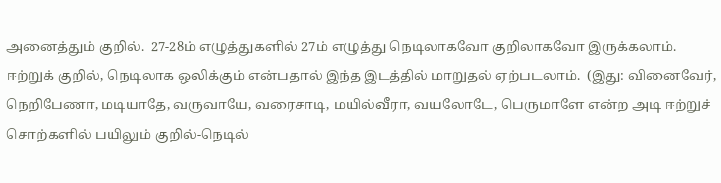அனைத்தும் குறில்.  27-28ம் எழுத்துகளில் 27ம் எழுத்து நெடிலாகவோ குறிலாகவோ இருக்கலாம்.  ஈற்றுக் குறில், நெடிலாக ஒலிக்கும் என்பதால் இந்த இடத்தில் மாறுதல் ஏற்படலாம்.  (இது: வினைவேர், நெறிபேணா, மடியாதே, வருவாயே, வரைசாடி, மயில்வீரா, வயலோடே, பெருமாளே என்ற அடி ஈற்றுச் சொற்களில் பயிலும் குறில்-நெடில்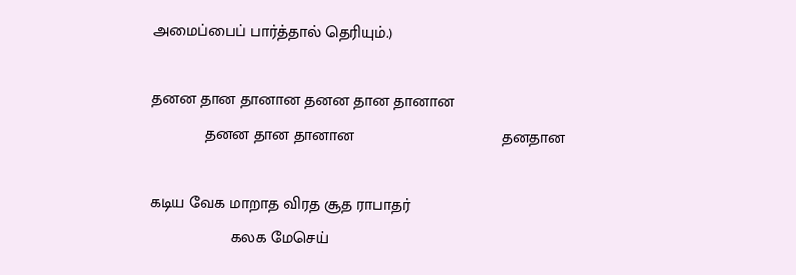அமைப்பைப் பார்த்தால் தெரியும்.)

தனன தான தானான தனன தான தானான
            தனன தான தானான                                 தனதான

கடிய வேக மாறாத விரத சூத ராபாதர்
                  கலக மேசெய்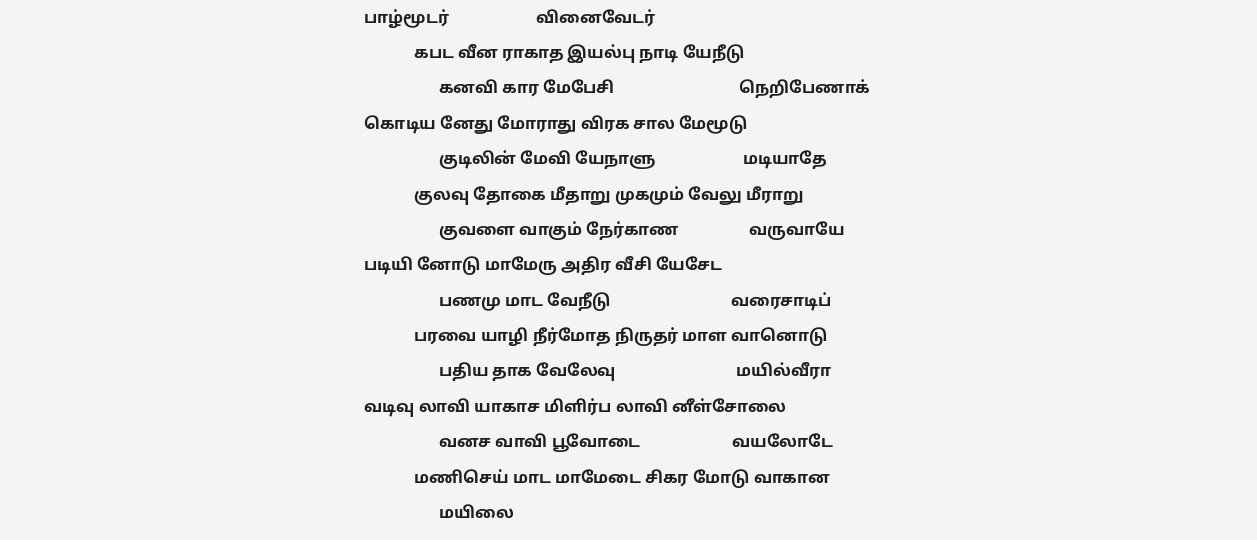பாழ்மூடர்                     வினைவேடர்
            கபட வீன ராகாத இயல்பு நாடி யேநீடு
                  கனவி கார மேபேசி                              நெறிபேணாக்
கொடிய னேது மோராது விரக சால மேமூடு
                  குடிலின் மேவி யேநாளு                     மடியாதே
            குலவு தோகை மீதாறு முகமும் வேலு மீராறு
                  குவளை வாகும் நேர்காண                 வருவாயே
படியி னோடு மாமேரு அதிர வீசி யேசேட
                  பணமு மாட வேநீடு                             வரைசாடிப்
            பரவை யாழி நீர்மோத நிருதர் மாள வானொடு
                  பதிய தாக வேலேவு                             மயில்வீரா
வடிவு லாவி யாகாச மிளிர்ப லாவி னீள்சோலை
                  வனச வாவி பூவோடை                      வயலோடே
            மணிசெய் மாட மாமேடை சிகர மோடு வாகான
                  மயிலை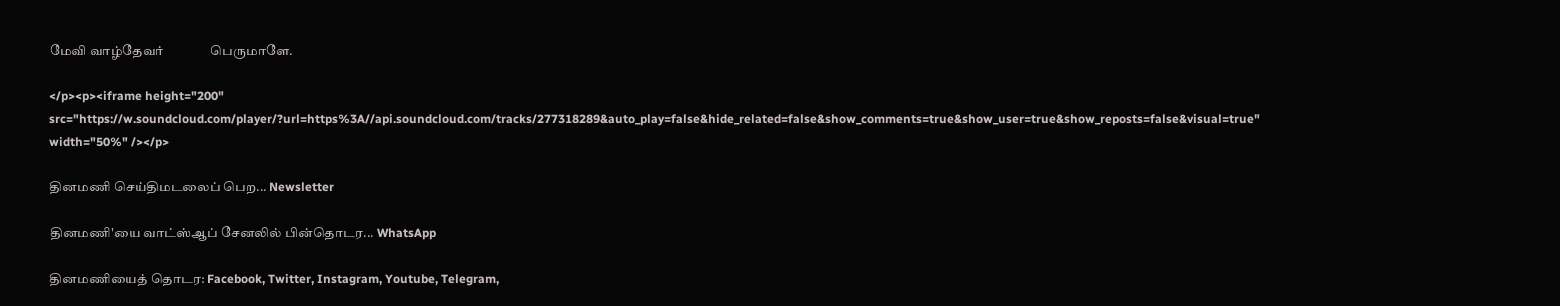மேவி வாழ்தேவர்               பெருமாளே.

</p><p><iframe height="200" src="https://w.soundcloud.com/player/?url=https%3A//api.soundcloud.com/tracks/277318289&auto_play=false&hide_related=false&show_comments=true&show_user=true&show_reposts=false&visual=true" width="50%" /></p>

தினமணி செய்திமடலைப் பெற... Newsletter

தினமணி'யை வாட்ஸ்ஆப் சேனலில் பின்தொடர... WhatsApp

தினமணியைத் தொடர: Facebook, Twitter, Instagram, Youtube, Telegram,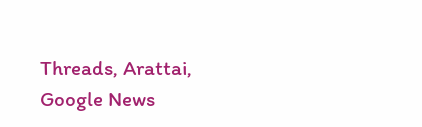Threads, Arattai, Google News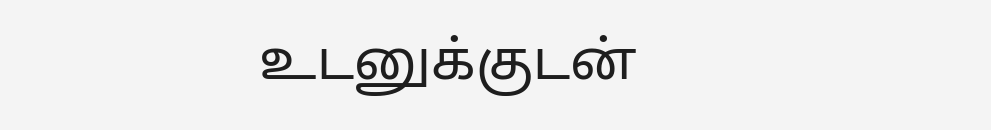உடனுக்குடன்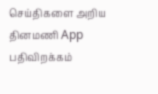செய்திகளை அறிய தினமணி App பதிவிறக்கம்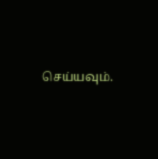செய்யவும்.